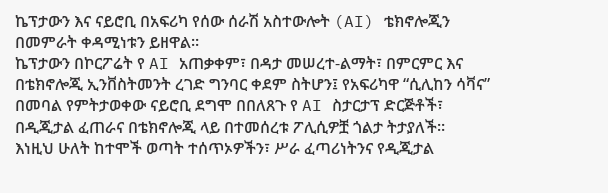ኬፕታውን እና ናይሮቢ በአፍሪካ የሰው ሰራሽ አስተውሎት (AI) ቴክኖሎጂን በመምራት ቀዳሚነቱን ይዘዋል።
ኬፕታውን በኮርፖሬት የ AI አጠቃቀም፣ በዳታ መሠረተ-ልማት፣ በምርምር እና በቴክኖሎጂ ኢንቨስትመንት ረገድ ግንባር ቀደም ስትሆን፤ የአፍሪካዋ “ሲሊከን ሳቫና” በመባል የምትታወቀው ናይሮቢ ደግሞ በበለጸጉ የ AI ስታርታፕ ድርጅቶች፣ በዲጂታል ፈጠራና በቴክኖሎጂ ላይ በተመሰረቱ ፖሊሲዎቿ ጎልታ ትታያለች።
እነዚህ ሁለት ከተሞች ወጣት ተሰጥኦዎችን፣ ሥራ ፈጣሪነትንና የዲጂታል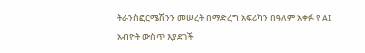ትራንስፎርሜሽንን መሠረት በማድረግ አፍሪካን በዓለም አቀፉ የ AI አብዮት ውስጥ እያደገች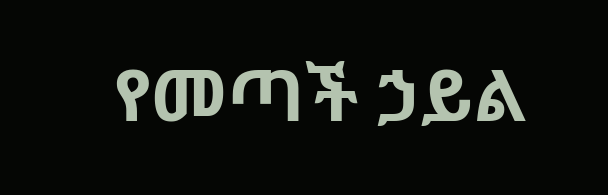የመጣች ኃይል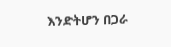እንድትሆን በጋራ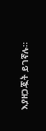እያዘጋጇት ይገኛሉ።